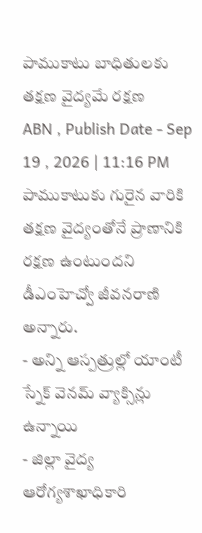పాముకాటు బాధితులకు తక్షణ వైద్యమే రక్షణ
ABN , Publish Date - Sep 19 , 2026 | 11:16 PM
పాముకాటుకు గురైన వారికి తక్షణ వైద్యంతోనే ప్రాణానికి రక్షణ ఉంటుందని డీఎంహెచ్వో జీవనరాణి అన్నారు.
- అన్ని ఆస్పత్రుల్లో యాంటీ స్నేక్ వెనమ్ వ్యాక్సిన్లు ఉన్నాయి
- జిల్లా వైద్య ఆరోగ్యశాఖాధికారి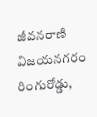జీవనరాణి
విజయనగరం రింగురోడ్డు,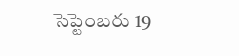సెప్టెంబరు 19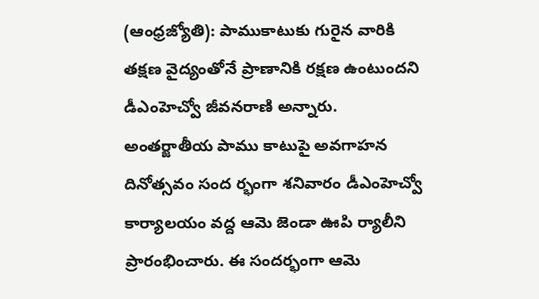(ఆంధ్రజ్యోతి): పాముకాటుకు గురైన వారికి తక్షణ వైద్యంతోనే ప్రాణానికి రక్షణ ఉంటుందని డీఎంహెచ్వో జీవనరాణి అన్నారు. అంతర్జాతీయ పాము కాటుపై అవగాహన దినోత్సవం సంద ర్భంగా శనివారం డీఎంహెచ్వో కార్యాలయం వద్ద ఆమె జెండా ఊపి ర్యాలీని ప్రారంభించారు. ఈ సందర్భంగా ఆమె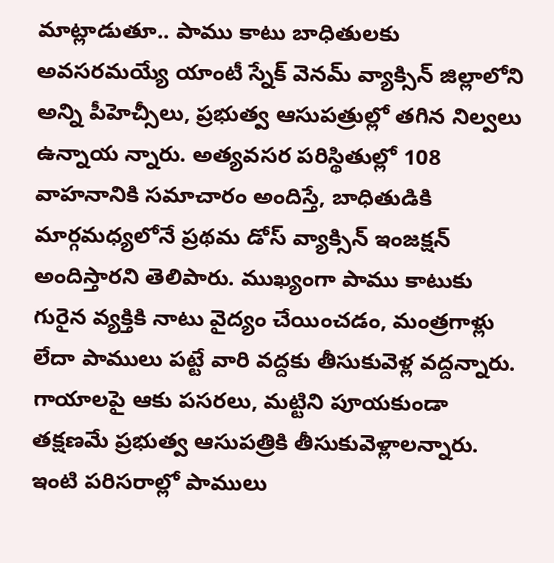మాట్లాడుతూ.. పాము కాటు బాధితులకు అవసరమయ్యే యాంటీ స్నేక్ వెనమ్ వ్యాక్సిన్ జిల్లాలోని అన్ని పీహెచ్సీలు, ప్రభుత్వ ఆసుపత్రుల్లో తగిన నిల్వలు ఉన్నాయ న్నారు. అత్యవసర పరిస్థితుల్లో 108 వాహనానికి సమాచారం అందిస్తే, బాధితుడికి మార్గమధ్యలోనే ప్రథమ డోస్ వ్యాక్సిన్ ఇంజక్షన్ అందిస్తారని తెలిపారు. ముఖ్యంగా పాము కాటుకు గురైన వ్యక్తికి నాటు వైద్యం చేయించడం, మంత్రగాళ్లు లేదా పాములు పట్టే వారి వద్దకు తీసుకువెళ్ల వద్దన్నారు. గాయాలపై ఆకు పసరలు, మట్టిని పూయకుండా తక్షణమే ప్రభుత్వ ఆసుపత్రికి తీసుకువెళ్లాలన్నారు. ఇంటి పరిసరాల్లో పాములు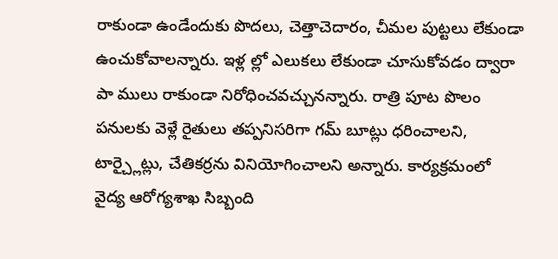రాకుండా ఉండేందుకు పొదలు, చెత్తాచెదారం, చీమల పుట్టలు లేకుండా ఉంచుకోవాలన్నారు. ఇళ్ల ల్లో ఎలుకలు లేకుండా చూసుకోవడం ద్వారా పా ములు రాకుండా నిరోధించవచ్చునన్నారు. రాత్రి పూట పొలం పనులకు వెళ్లే రైతులు తప్పనిసరిగా గమ్ బూట్లు ధరించాలని, టార్చ్లైట్లు, చేతికర్రను వినియోగించాలని అన్నారు. కార్యక్రమంలో వైద్య ఆరోగ్యశాఖ సిబ్బంది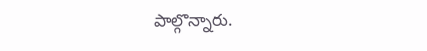పాల్గొన్నారు.